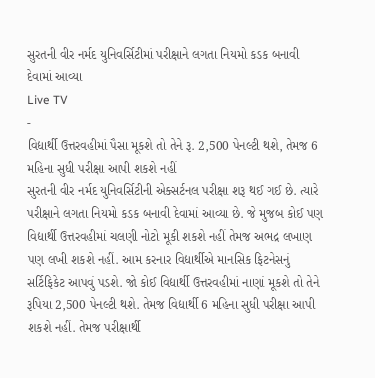સુરતની વીર નર્મદ યુનિવર્સિટીમાં પરીક્ષાને લગતા નિયમો કડક બનાવી દેવામાં આવ્યા
Live TV
-
વિદ્યાર્થી ઉત્તરવહીમાં પૈસા મૂકશે તો તેને રૂ. 2,500 પેનલ્ટી થશે, તેમજ 6 મહિના સુધી પરીક્ષા આપી શકશે નહીં
સુરતની વીર નર્મદ યુનિવર્સિટીની એક્સર્ટનલ પરીક્ષા શરૂ થઈ ગઈ છે. ત્યારે પરીક્ષાને લગતા નિયમો કડક બનાવી દેવામાં આવ્યા છે. જે મુજબ કોઈ પણ વિદ્યાર્થી ઉત્તરવહીમાં ચલણી નોટો મૂકી શકશે નહીં તેમજ અભદ્ર લખાણ પણ લખી શકશે નહીં. આમ કરનાર વિદ્યાર્થીએ માનસિક ફિટનેસનું સર્ટિફિકેટ આપવું પડશે. જો કોઈ વિદ્યાર્થી ઉત્તરવહીમાં નાણાં મૂકશે તો તેને રૂપિયા 2,500 પેનલ્ટી થશે. તેમજ વિદ્યાર્થી 6 મહિના સુધી પરીક્ષા આપી શકશે નહીં. તેમજ પરીક્ષાર્થી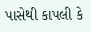પાસેથી કાપલી કે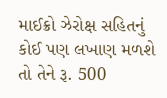માઈક્રો ઝેરોક્ષ સહિતનું કોઈ પણ લખાણ મળશે તો તેને રૂ. 500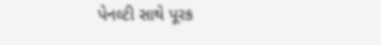પેનલ્ટી સાથે પૂરક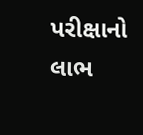પરીક્ષાનો લાભ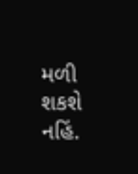મળી શકશે નહિં.